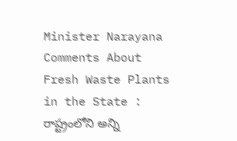Minister Narayana Comments About Fresh Waste Plants in the State : రాష్ట్రంలోని అన్ని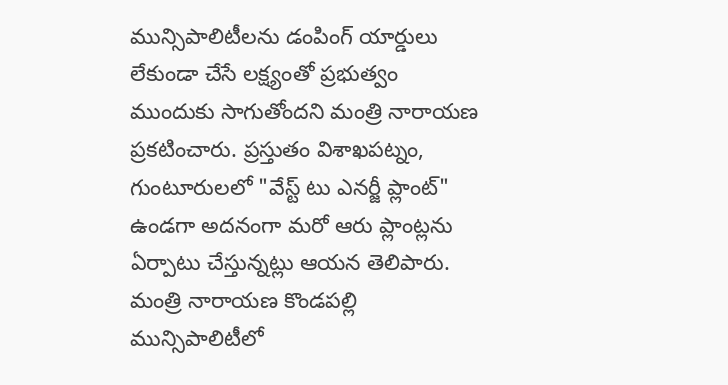మున్సిపాలిటీలను డంపింగ్ యార్డులు లేకుండా చేసే లక్ష్యంతో ప్రభుత్వం ముందుకు సాగుతోందని మంత్రి నారాయణ ప్రకటించారు. ప్రస్తుతం విశాఖపట్నం, గుంటూరులలో "వేస్ట్ టు ఎనర్జీ ప్లాంట్" ఉండగా అదనంగా మరో ఆరు ప్లాంట్లను ఏర్పాటు చేస్తున్నట్లు ఆయన తెలిపారు. మంత్రి నారాయణ కొండపల్లి మున్సిపాలిటీలో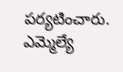పర్యటించారు. ఎమ్మెల్యే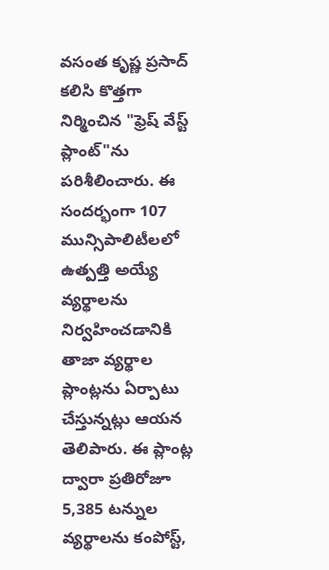వసంత కృష్ణ ప్రసాద్ కలిసి కొత్తగా నిర్మించిన "ఫ్రెష్ వేస్ట్ ప్లాంట్"ను పరిశీలించారు. ఈ సందర్భంగా 107 మున్సిపాలిటీలలో ఉత్పత్తి అయ్యే వ్యర్థాలను నిర్వహించడానికి తాజా వ్యర్థాల ప్లాంట్లను ఏర్పాటు చేస్తున్నట్లు ఆయన తెలిపారు. ఈ ప్లాంట్ల ద్వారా ప్రతిరోజూ 5,385 టన్నుల వ్యర్థాలను కంపోస్ట్,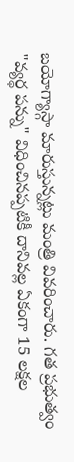బయోగ్యాస్గా మారుస్తున్నట్లు మంత్రి వివరించారు. గత ప్రభుత్వం "వ్యర్థ పన్ను" విధించినప్పటికీ దానివల్ల ఏకంగా 15 లక్షల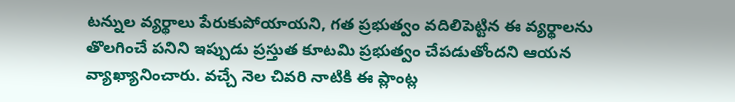టన్నుల వ్యర్థాలు పేరుకుపోయాయని, గత ప్రభుత్వం వదిలిపెట్టిన ఈ వ్యర్థాలను తొలగించే పనిని ఇప్పుడు ప్రస్తుత కూటమి ప్రభుత్వం చేపడుతోందని ఆయన వ్యాఖ్యానించారు. వచ్చే నెల చివరి నాటికి ఈ ప్లాంట్ల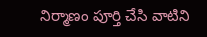నిర్మాణం పూర్తి చేసి వాటిని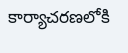కార్యాచరణలోకి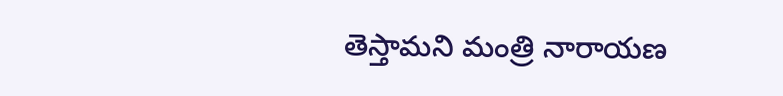తెస్తామని మంత్రి నారాయణ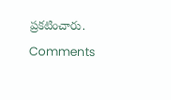ప్రకటించారు.
Comments